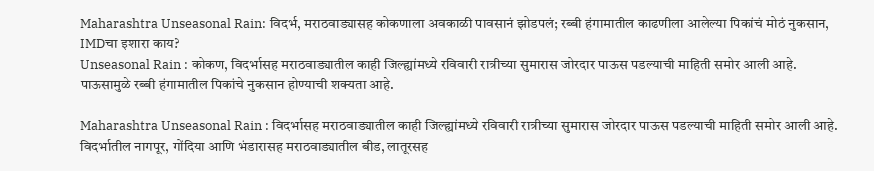Maharashtra Unseasonal Rain: विदर्भ, मराठवाड्यासह कोकणाला अवकाळी पावसानं झोडपलं; रब्बी हंगामातील काढणीला आलेल्या पिकांचं मोठं नुकसान, IMDचा इशारा काय?
Unseasonal Rain : कोकण, विदर्भासह मराठवाड्यातील काही जिल्ह्यांमध्ये रविवारी रात्रीच्या सुमारास जोरदार पाऊस पडल्याची माहिती समोर आली आहे. पाऊसामुळे रब्बी हंगामातील पिकांचे नुकसान होण्याची शक्यता आहे.

Maharashtra Unseasonal Rain : विदर्भासह मराठवाड्यातील काही जिल्ह्यांमध्ये रविवारी रात्रीच्या सुमारास जोरदार पाऊस पडल्याची माहिती समोर आली आहे. विदर्भातील नागपूर, गोंदिया आणि भंडारासह मराठवाड्यातील बीड, लातूरसह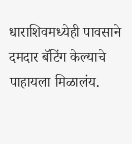धाराशिवमध्येही पावसाने दमदार बॅटिंग केल्याचे पाहायला मिळालंय.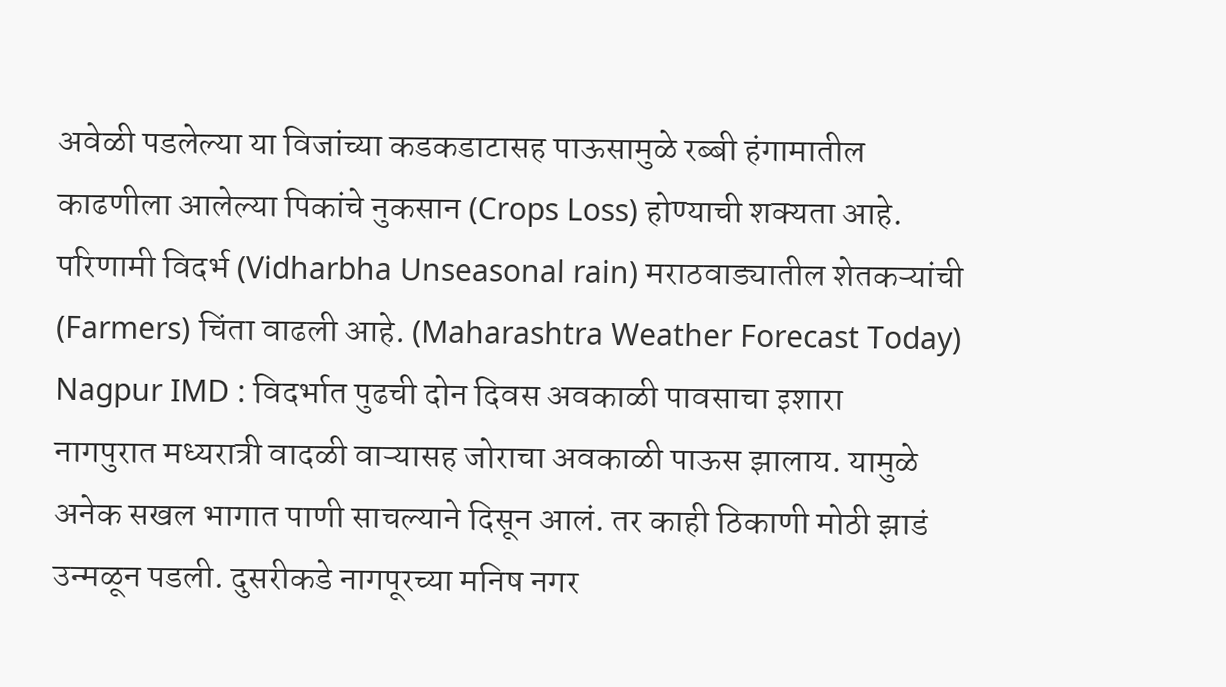अवेळी पडलेल्या या विजांच्या कडकडाटासह पाऊसामुळे रब्बी हंगामातील काढणीला आलेल्या पिकांचे नुकसान (Crops Loss) होण्याची शक्यता आहे. परिणामी विदर्भ (Vidharbha Unseasonal rain) मराठवाड्यातील शेतकऱ्यांची (Farmers) चिंता वाढली आहे. (Maharashtra Weather Forecast Today)
Nagpur IMD : विदर्भात पुढची दोन दिवस अवकाळी पावसाचा इशारा
नागपुरात मध्यरात्री वादळी वाऱ्यासह जोराचा अवकाळी पाऊस झालाय. यामुळे अनेक सखल भागात पाणी साचल्याने दिसून आलं. तर काही ठिकाणी मोठी झाडं उन्मळून पडली. दुसरीकडे नागपूरच्या मनिष नगर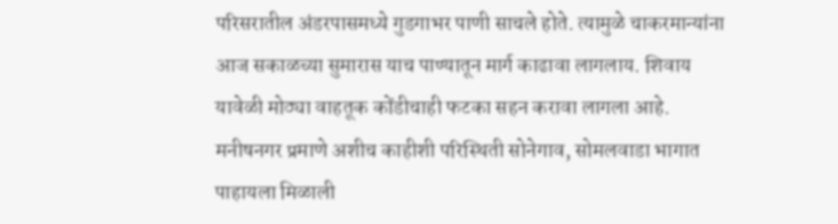परिसरातील अंडरपासमध्ये गुडगाभर पाणी साचले होते. त्यामुळे चाकरमान्यांना आज सकाळच्या सुमारास याच पाण्यातून मार्ग काढावा लागलाय. शिवाय यावेळी मोठ्या वाहतूक कोंडीचाही फटका सहन करावा लागला आहे. मनीषनगर प्रमाणे अशीच काहीशी परिस्थिती सोनेगाव, सोमलवाडा भागात पाहायला मिळाली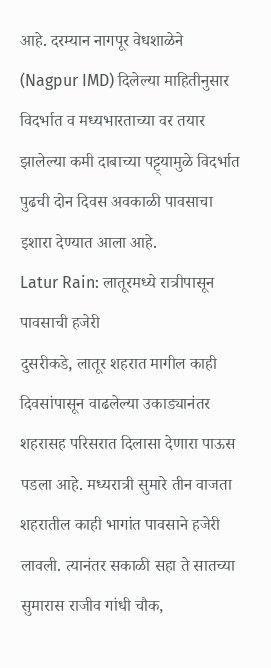आहे. दरम्यान नागपूर वेधशाळेने (Nagpur IMD) दिलेल्या माहितीनुसार विदर्भात व मध्यभारताच्या वर तयार झालेल्या कमी दाबाच्या पट्ट्यामुळे विदर्भात पुढची दोन दिवस अवकाळी पावसाचा इशारा देण्यात आला आहे.
Latur Rain: लातूरमध्ये रात्रीपासून पावसाची हजेरी
दुसरीकडे, लातूर शहरात मागील काही दिवसांपासून वाढलेल्या उकाड्यानंतर शहरासह परिसरात दिलासा देणारा पाऊस पडला आहे. मध्यरात्री सुमारे तीन वाजता शहरातील काही भागांत पावसाने हजेरी लावली. त्यानंतर सकाळी सहा ते सातच्या सुमारास राजीव गांधी चौक,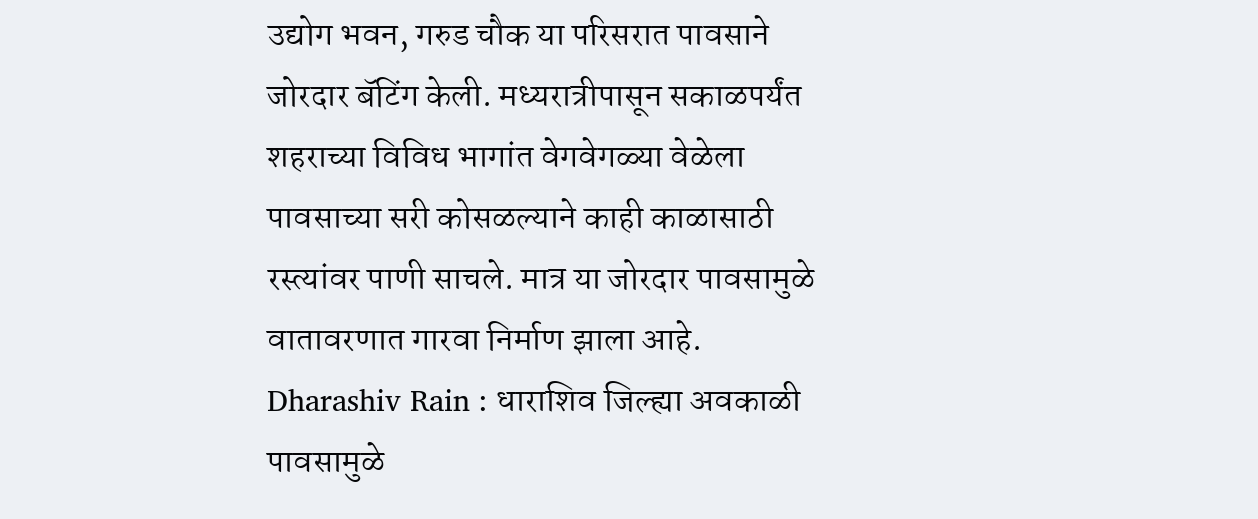उद्योग भवन, गरुड चौक या परिसरात पावसाने जोरदार बॅटिंग केली. मध्यरात्रीपासून सकाळपर्यंत शहराच्या विविध भागांत वेगवेगळ्या वेळेला पावसाच्या सरी कोसळल्याने काही काळासाठी रस्त्यांवर पाणी साचले. मात्र या जोरदार पावसामुळे वातावरणात गारवा निर्माण झाला आहे.
Dharashiv Rain : धाराशिव जिल्ह्या अवकाळी पावसामुळे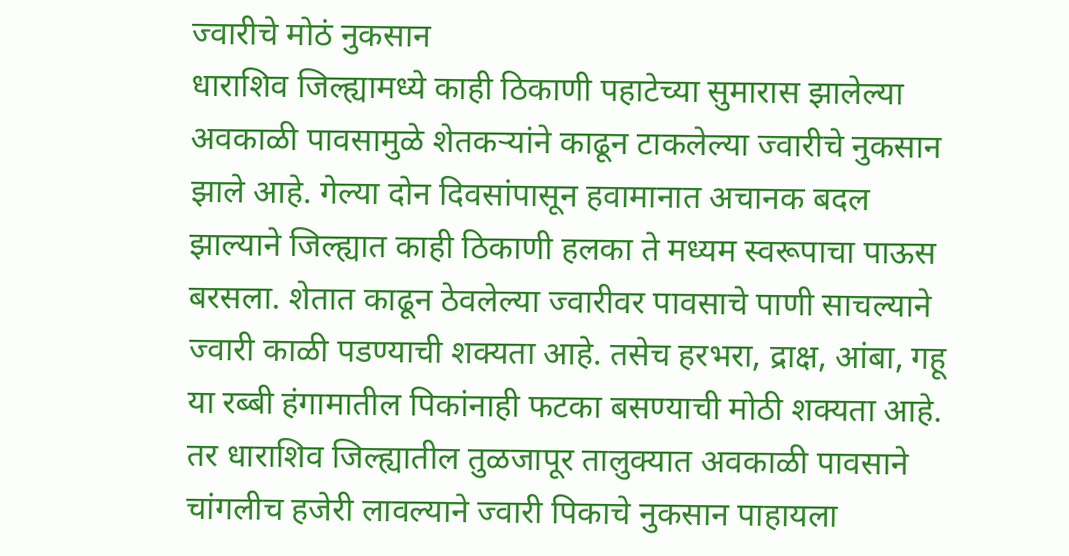ज्वारीचे मोठं नुकसान
धाराशिव जिल्ह्यामध्ये काही ठिकाणी पहाटेच्या सुमारास झालेल्या अवकाळी पावसामुळे शेतकऱ्यांने काढून टाकलेल्या ज्वारीचे नुकसान झाले आहे. गेल्या दोन दिवसांपासून हवामानात अचानक बदल झाल्याने जिल्ह्यात काही ठिकाणी हलका ते मध्यम स्वरूपाचा पाऊस बरसला. शेतात काढून ठेवलेल्या ज्वारीवर पावसाचे पाणी साचल्याने ज्वारी काळी पडण्याची शक्यता आहे. तसेच हरभरा, द्राक्ष, आंबा, गहू या रब्बी हंगामातील पिकांनाही फटका बसण्याची मोठी शक्यता आहे. तर धाराशिव जिल्ह्यातील तुळजापूर तालुक्यात अवकाळी पावसाने चांगलीच हजेरी लावल्याने ज्वारी पिकाचे नुकसान पाहायला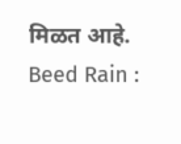मिळत आहे.
Beed Rain :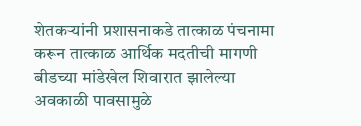शेतकऱ्यांनी प्रशासनाकडे तात्काळ पंचनामा करून तात्काळ आर्थिक मदतीची मागणी
बीडच्या मांडेखेल शिवारात झालेल्या अवकाळी पावसामुळे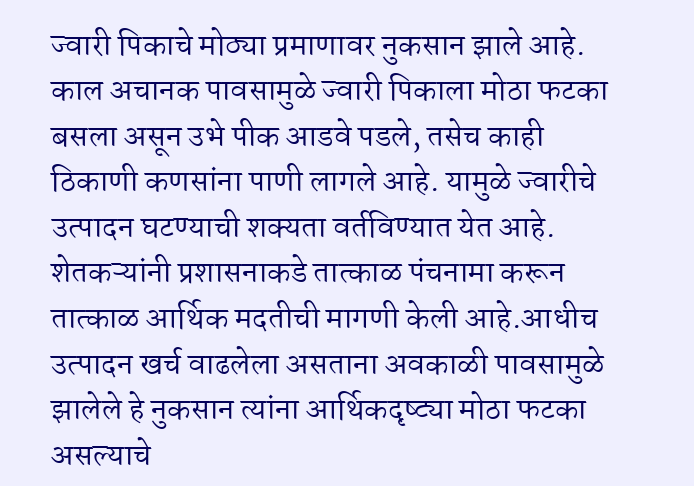ज्वारी पिकाचे मोठ्या प्रमाणावर नुकसान झाले आहे. काल अचानक पावसामुळे ज्वारी पिकाला मोठा फटका बसला असून उभे पीक आडवे पडले, तसेच काही ठिकाणी कणसांना पाणी लागले आहे. यामुळे ज्वारीचे उत्पादन घटण्याची शक्यता वर्तविण्यात येत आहे. शेतकऱ्यांनी प्रशासनाकडे तात्काळ पंचनामा करून तात्काळ आर्थिक मदतीची मागणी केली आहे.आधीच उत्पादन खर्च वाढलेला असताना अवकाळी पावसामुळे झालेले हे नुकसान त्यांना आर्थिकदृष्ट्या मोठा फटका असल्याचे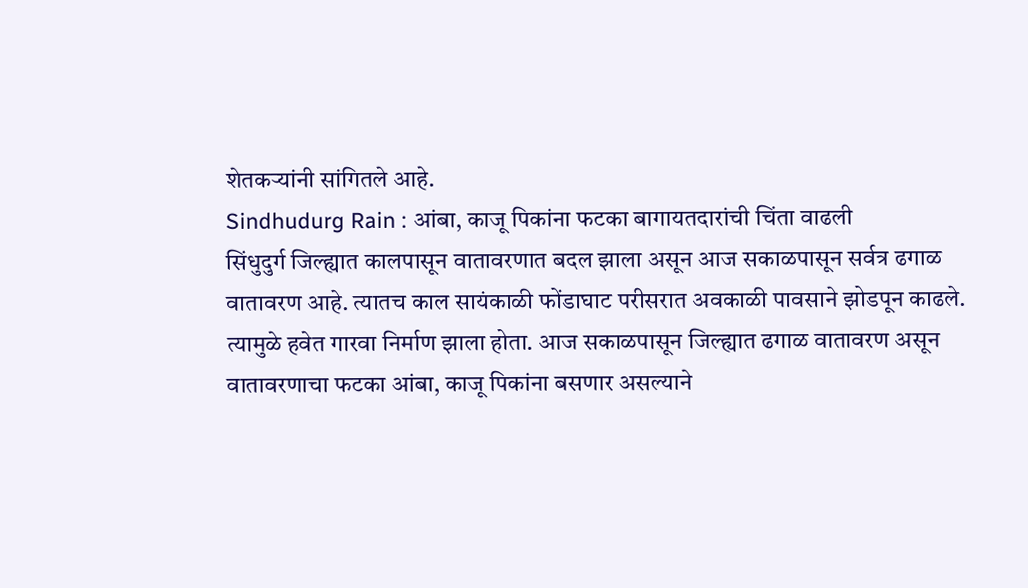शेतकऱ्यांनी सांगितले आहे.
Sindhudurg Rain : आंबा, काजू पिकांना फटका बागायतदारांची चिंता वाढली
सिंधुदुर्ग जिल्ह्यात कालपासून वातावरणात बदल झाला असून आज सकाळपासून सर्वत्र ढगाळ वातावरण आहे. त्यातच काल सायंकाळी फोंडाघाट परीसरात अवकाळी पावसाने झोडपून काढले. त्यामुळे हवेत गारवा निर्माण झाला होता. आज सकाळपासून जिल्ह्यात ढगाळ वातावरण असून वातावरणाचा फटका आंबा, काजू पिकांना बसणार असल्याने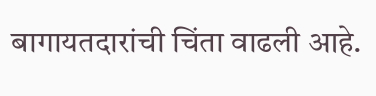बागायतदारांची चिंता वाढली आहे.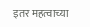इतर महत्वाच्या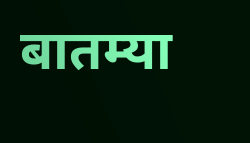बातम्या